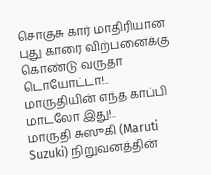சொகுசு கார் மாதிரியான புது காரை விற்பனைக்கு கொண்டு வருதா டொயோட்டா!.. மாருதியின் எந்த காப்பி மாடலோ இது!..
மாருதி சுஸுகி (Maruti Suzuki) நிறுவனத்தின்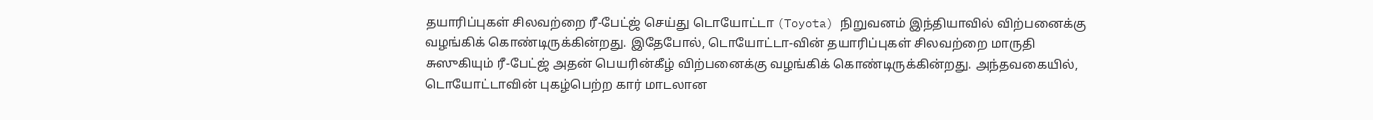தயாரிப்புகள் சிலவற்றை ரீ-பேட்ஜ் செய்து டொயோட்டா (Toyota) நிறுவனம் இந்தியாவில் விற்பனைக்கு வழங்கிக் கொண்டிருக்கின்றது. இதேபோல், டொயோட்டா-வின் தயாரிப்புகள் சிலவற்றை மாருதி சுஸுகியும் ரீ-பேட்ஜ் அதன் பெயரின்கீழ் விற்பனைக்கு வழங்கிக் கொண்டிருக்கின்றது. அந்தவகையில், டொயோட்டாவின் புகழ்பெற்ற கார் மாடலான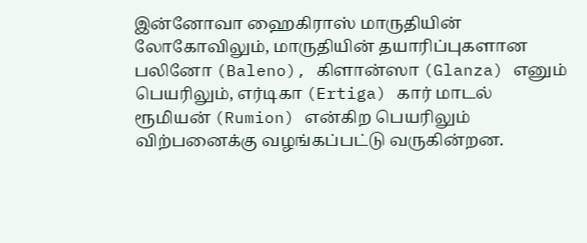இன்னோவா ஹைகிராஸ் மாருதியின் லோகோவிலும், மாருதியின் தயாரிப்புகளான பலினோ (Baleno), கிளான்ஸா (Glanza) எனும் பெயரிலும், எர்டிகா (Ertiga) கார் மாடல் ரூமியன் (Rumion) என்கிற பெயரிலும் விற்பனைக்கு வழங்கப்பட்டு வருகின்றன.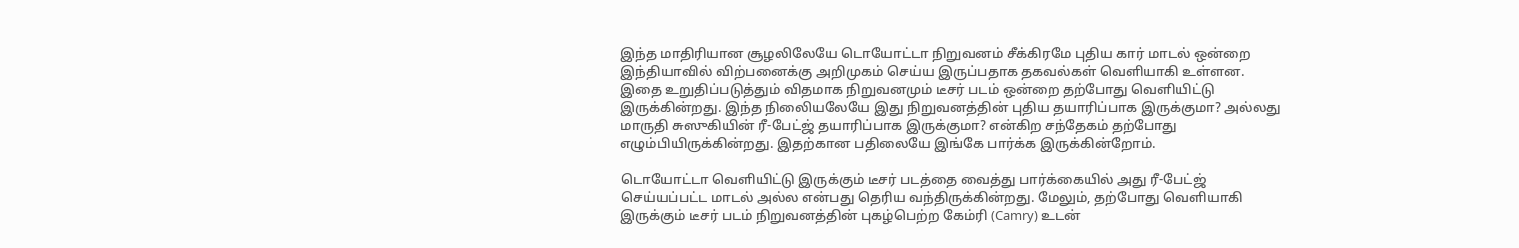இந்த மாதிரியான சூழலிலேயே டொயோட்டா நிறுவனம் சீக்கிரமே புதிய கார் மாடல் ஒன்றை இந்தியாவில் விற்பனைக்கு அறிமுகம் செய்ய இருப்பதாக தகவல்கள் வெளியாகி உள்ளன. இதை உறுதிப்படுத்தும் விதமாக நிறுவனமும் டீசர் படம் ஒன்றை தற்போது வெளியிட்டு இருக்கின்றது. இந்த நிலைியலேயே இது நிறுவனத்தின் புதிய தயாரிப்பாக இருக்குமா? அல்லது மாருதி சுஸுகியின் ரீ-பேட்ஜ் தயாரிப்பாக இருக்குமா? என்கிற சந்தேகம் தற்போது எழும்பியிருக்கின்றது. இதற்கான பதிலையே இங்கே பார்க்க இருக்கின்றோம்.

டொயோட்டா வெளியிட்டு இருக்கும் டீசர் படத்தை வைத்து பார்க்கையில் அது ரீ-பேட்ஜ் செய்யப்பட்ட மாடல் அல்ல என்பது தெரிய வந்திருக்கின்றது. மேலும், தற்போது வெளியாகி இருக்கும் டீசர் படம் நிறுவனத்தின் புகழ்பெற்ற கேம்ரி (Camry) உடன்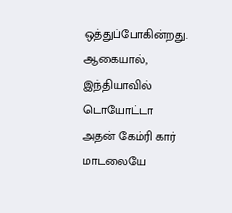ஒத்துப்போகின்றது. ஆகையால், இந்தியாவில் டொயோட்டா அதன் கேம்ரி கார் மாடலையே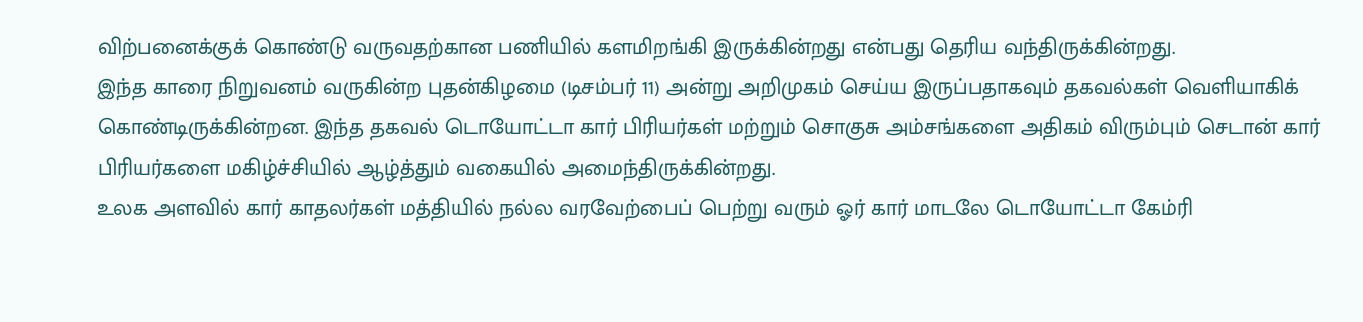விற்பனைக்குக் கொண்டு வருவதற்கான பணியில் களமிறங்கி இருக்கின்றது என்பது தெரிய வந்திருக்கின்றது.
இந்த காரை நிறுவனம் வருகின்ற புதன்கிழமை (டிசம்பர் 11) அன்று அறிமுகம் செய்ய இருப்பதாகவும் தகவல்கள் வெளியாகிக் கொண்டிருக்கின்றன. இந்த தகவல் டொயோட்டா கார் பிரியர்கள் மற்றும் சொகுசு அம்சங்களை அதிகம் விரும்பும் செடான் கார் பிரியர்களை மகிழ்ச்சியில் ஆழ்த்தும் வகையில் அமைந்திருக்கின்றது.
உலக அளவில் கார் காதலர்கள் மத்தியில் நல்ல வரவேற்பைப் பெற்று வரும் ஓர் கார் மாடலே டொயோட்டா கேம்ரி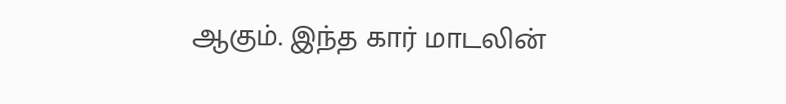ஆகும். இந்த கார் மாடலின்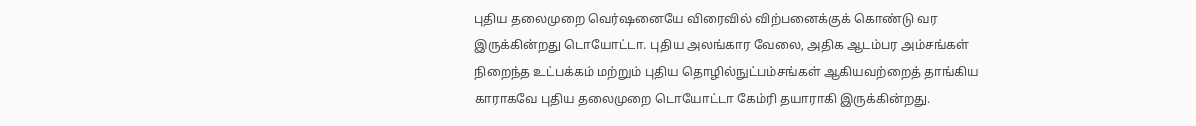புதிய தலைமுறை வெர்ஷனையே விரைவில் விற்பனைக்குக் கொண்டு வர இருக்கின்றது டொயோட்டா. புதிய அலங்கார வேலை, அதிக ஆடம்பர அம்சங்கள் நிறைந்த உட்பக்கம் மற்றும் புதிய தொழில்நுட்பம்சங்கள் ஆகியவற்றைத் தாங்கிய காராகவே புதிய தலைமுறை டொயோட்டா கேம்ரி தயாராகி இருக்கின்றது.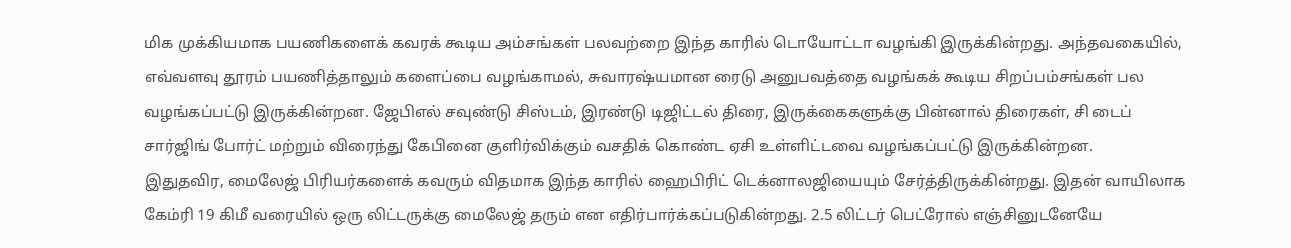மிக முக்கியமாக பயணிகளைக் கவரக் கூடிய அம்சங்கள் பலவற்றை இந்த காரில் டொயோட்டா வழங்கி இருக்கின்றது. அந்தவகையில், எவ்வளவு தூரம் பயணித்தாலும் களைப்பை வழங்காமல், சுவாரஷ்யமான ரைடு அனுபவத்தை வழங்கக் கூடிய சிறப்பம்சங்கள் பல வழங்கப்பட்டு இருக்கின்றன. ஜேபிஎல் சவுண்டு சிஸ்டம், இரண்டு டிஜிட்டல் திரை, இருக்கைகளுக்கு பின்னால் திரைகள், சி டைப் சார்ஜிங் போர்ட் மற்றும் விரைந்து கேபினை குளிர்விக்கும் வசதிக் கொண்ட ஏசி உள்ளிட்டவை வழங்கப்பட்டு இருக்கின்றன.
இதுதவிர, மைலேஜ் பிரியர்களைக் கவரும் விதமாக இந்த காரில் ஹைபிரிட் டெக்னாலஜியையும் சேர்த்திருக்கின்றது. இதன் வாயிலாக கேம்ரி 19 கிமீ வரையில் ஒரு லிட்டருக்கு மைலேஜ் தரும் என எதிர்பார்க்கப்படுகின்றது. 2.5 லிட்டர் பெட்ரோல் எஞ்சினுடனேயே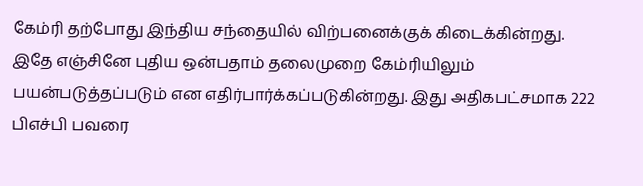கேம்ரி தற்போது இந்திய சந்தையில் விற்பனைக்குக் கிடைக்கின்றது.
இதே எஞ்சினே புதிய ஒன்பதாம் தலைமுறை கேம்ரியிலும் பயன்படுத்தப்படும் என எதிர்பார்க்கப்படுகின்றது. இது அதிகபட்சமாக 222 பிஎச்பி பவரை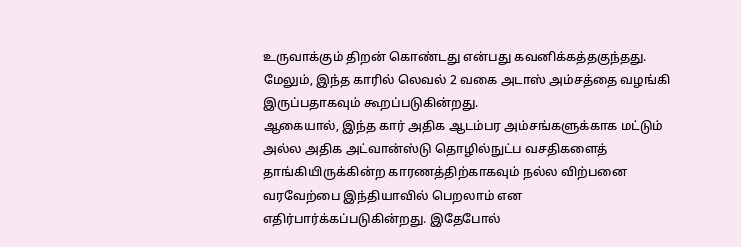உருவாக்கும் திறன் கொண்டது என்பது கவனிக்கத்தகுந்தது. மேலும், இந்த காரில் லெவல் 2 வகை அடாஸ் அம்சத்தை வழங்கி இருப்பதாகவும் கூறப்படுகின்றது.
ஆகையால், இந்த கார் அதிக ஆடம்பர அம்சங்களுக்காக மட்டும் அல்ல அதிக அட்வான்ஸ்டு தொழில்நுட்ப வசதிகளைத் தாங்கியிருக்கின்ற காரணத்திற்காகவும் நல்ல விற்பனை வரவேற்பை இந்தியாவில் பெறலாம் என எதிர்பார்க்கப்படுகின்றது. இதேபோல்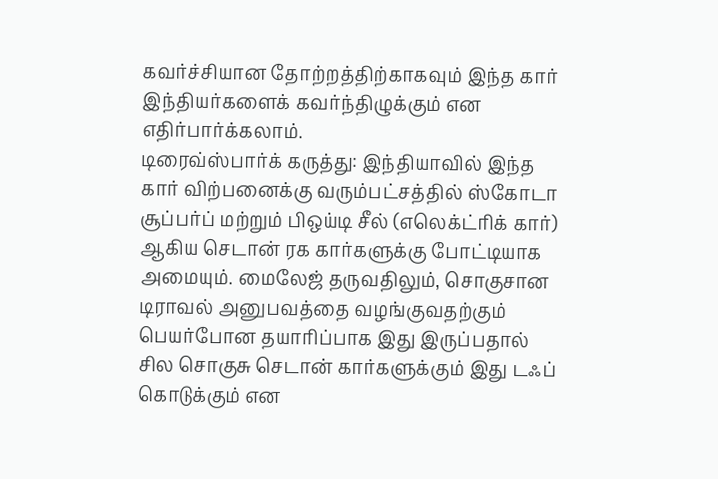கவர்ச்சியான தோற்றத்திற்காகவும் இந்த கார் இந்தியர்களைக் கவர்ந்திழுக்கும் என எதிர்பார்க்கலாம்.
டிரைவ்ஸ்பார்க் கருத்து: இந்தியாவில் இந்த கார் விற்பனைக்கு வரும்பட்சத்தில் ஸ்கோடா சூப்பர்ப் மற்றும் பிஒய்டி சீல் (எலெக்ட்ரிக் கார்) ஆகிய செடான் ரக கார்களுக்கு போட்டியாக அமையும். மைலேஜ் தருவதிலும், சொகுசான டிராவல் அனுபவத்தை வழங்குவதற்கும் பெயர்போன தயாரிப்பாக இது இருப்பதால் சில சொகுசு செடான் கார்களுக்கும் இது டஃப் கொடுக்கும் என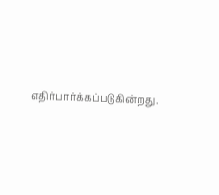எதிர்பார்க்கப்படுகின்றது.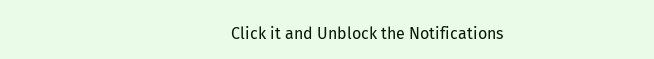Click it and Unblock the Notifications